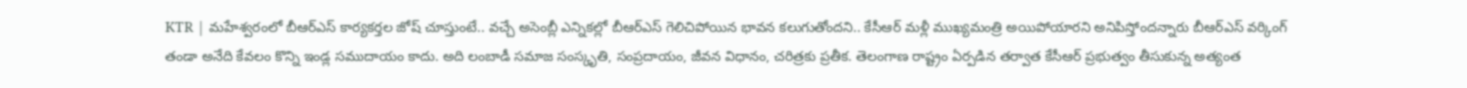KTR | మహేశ్వరంలో బీఆర్ఎస్ కార్యకర్తల జోష్ చూస్తుంటే.. వచ్చే అసెంబ్లీ ఎన్నికల్లో బీఆర్ఎస్ గెలిచిపోయిన భావన కలుగుతోందని.. కేసీఆర్ మళ్లీ ముఖ్యమంత్రి అయిపోయారని అనిపిస్తోందన్నారు బీఆర్ఎస్ వర్కింగ్
తండా అనేది కేవలం కొన్ని ఇండ్ల సముదాయం కాదు. అది లంబాడీ సమాజ సంస్కృతి, సంప్రదాయం, జీవన విధానం, చరిత్రకు ప్రతీక. తెలంగాణ రాష్ట్రం ఏర్పడిన తర్వాత కేసీఆర్ ప్రభుత్వం తీసుకున్న అత్యంత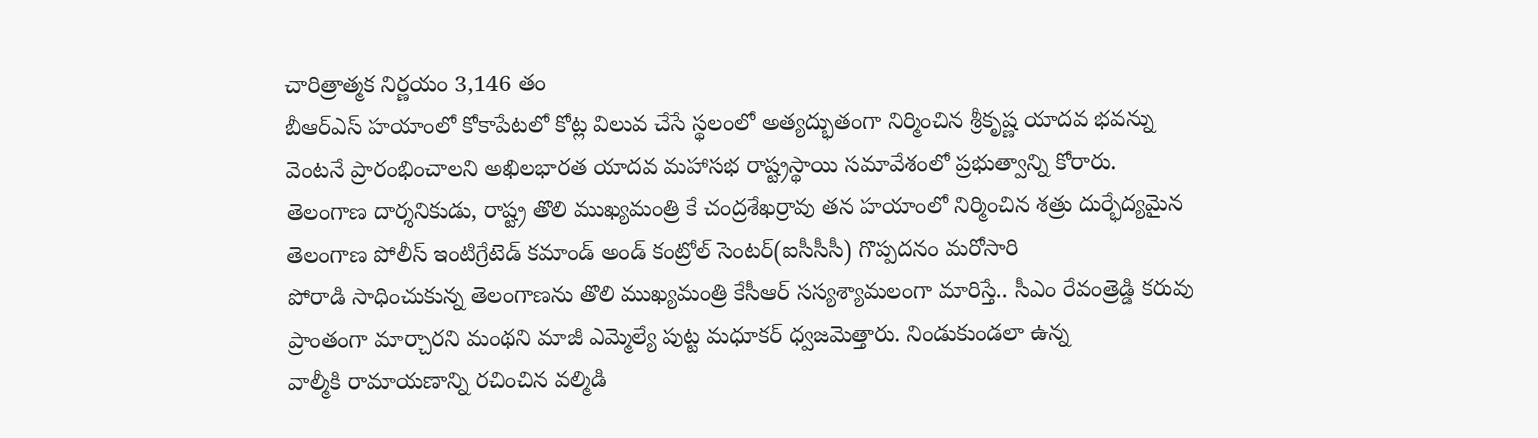చారిత్రాత్మక నిర్ణయం 3,146 తం
బీఆర్ఎస్ హయాంలో కోకాపేటలో కోట్ల విలువ చేసే స్థలంలో అత్యద్భుతంగా నిర్మించిన శ్రీకృష్ణ యాదవ భవన్ను వెంటనే ప్రారంభించాలని అఖిలభారత యాదవ మహాసభ రాష్ట్రస్థాయి సమావేశంలో ప్రభుత్వాన్ని కోరారు.
తెలంగాణ దార్శనికుడు, రాష్ట్ర తొలి ముఖ్యమంత్రి కే చంద్రశేఖర్రావు తన హయాంలో నిర్మించిన శత్రు దుర్భేద్యమైన తెలంగాణ పోలీస్ ఇంటిగ్రేటెడ్ కమాండ్ అండ్ కంట్రోల్ సెంటర్(ఐసీసీసీ) గొప్పదనం మరోసారి
పోరాడి సాధించుకున్న తెలంగాణను తొలి ముఖ్యమంత్రి కేసీఆర్ సస్యశ్యామలంగా మారిస్తే.. సీఎం రేవంత్రెడ్డి కరువు ప్రాంతంగా మార్చారని మంథని మాజీ ఎమ్మెల్యే పుట్ట మధూకర్ ధ్వజమెత్తారు. నిండుకుండలా ఉన్న
వాల్మీకి రామాయణాన్ని రచించిన వల్మిడి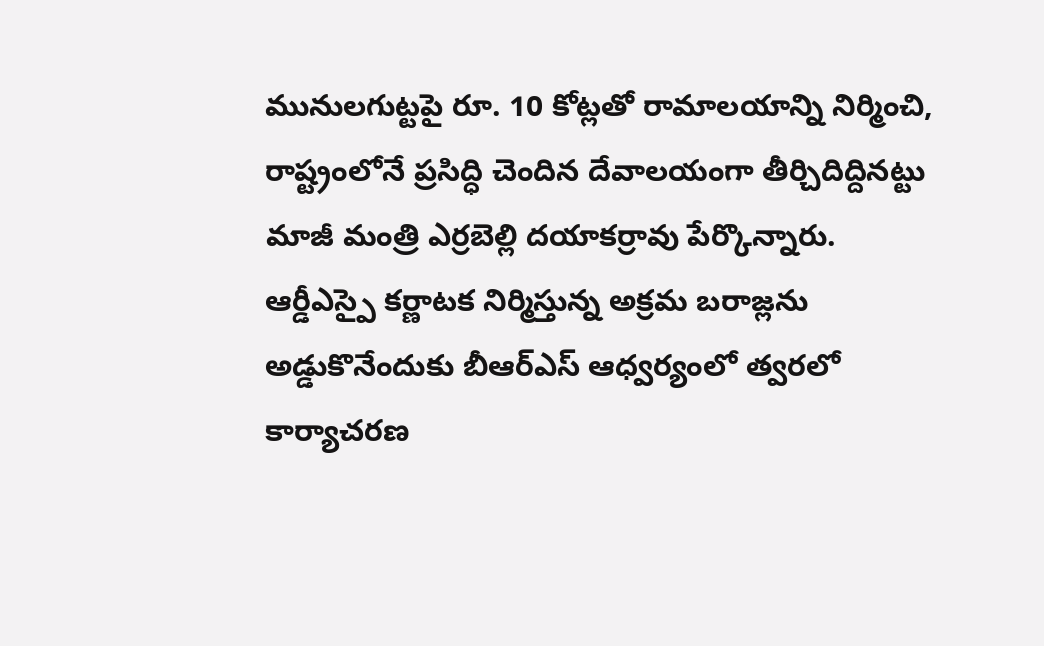మునులగుట్టపై రూ. 10 కోట్లతో రామాలయాన్ని నిర్మించి, రాష్ట్రంలోనే ప్రసిద్ధి చెందిన దేవాలయంగా తీర్చిదిద్దినట్టు మాజీ మంత్రి ఎర్రబెల్లి దయాకర్రావు పేర్కొన్నారు.
ఆర్డీఎస్పై కర్ణాటక నిర్మిస్తున్న అక్రమ బరాజ్లను అడ్డుకొనేందుకు బీఆర్ఎస్ ఆధ్వర్యంలో త్వరలో కార్యాచరణ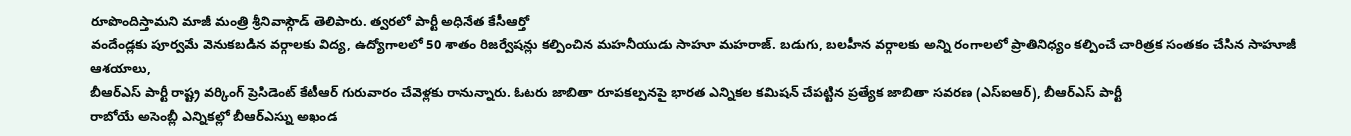రూపొందిస్తామని మాజీ మంత్రి శ్రీనివాస్గౌడ్ తెలిపారు. త్వరలో పార్టీ అధినేత కేసీఆర్తో
వందేండ్లకు పూర్వమే వెనుకబడిన వర్గాలకు విద్య, ఉద్యోగాలలో 50 శాతం రిజర్వేషన్లు కల్పించిన మహనీయుడు సాహూ మహరాజ్. బడుగు, బలహీన వర్గాలకు అన్ని రంగాలలో ప్రాతినిధ్యం కల్పించే చారిత్రక సంతకం చేసిన సాహూజీ ఆశయాలు,
బీఆర్ఎస్ పార్టీ రాష్ట్ర వర్కింగ్ ప్రెసిడెంట్ కేటీఆర్ గురువారం చేవెళ్లకు రానున్నారు. ఓటరు జాబితా రూపకల్పనపై భారత ఎన్నికల కమిషన్ చేపట్టిన ప్రత్యేక జాబితా సవరణ (ఎస్ఐఆర్), బీఆర్ఎస్ పార్టీ
రాబోయే అసెంబ్లీ ఎన్నికల్లో బీఆర్ఎస్ను అఖండ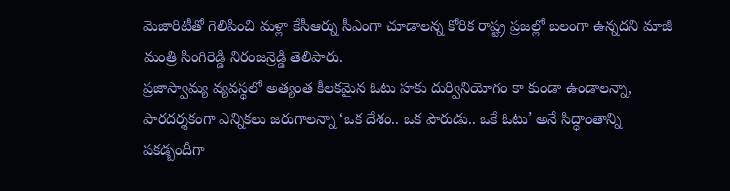మెజారిటీతో గెలిపించి మళ్లా కేసీఆర్ను సీఎంగా చూడాలన్న కోరిక రాష్ట్ర ప్రజల్లో బలంగా ఉన్నదని మాజీ మంత్రి సింగిరెడ్డి నిరంజన్రెడ్డి తెలిపారు.
ప్రజాస్వామ్య వ్యవస్థలో అత్యంత కీలకమైన ఓటు హకు దుర్వినియోగం కా కుండా ఉండాలన్నా, పారదర్శకంగా ఎన్నికలు జరుగాలన్నా ‘ఒక దేశం.. ఒక పౌరుడు.. ఒకే ఓటు’ అనే సిద్ధాంతాన్ని పకడ్బందీగా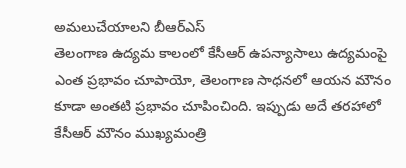అమలుచేయాలని బీఆర్ఎస్
తెలంగాణ ఉద్యమ కాలంలో కేసీఆర్ ఉపన్యాసాలు ఉద్యమంపై ఎంత ప్రభావం చూపాయో, తెలంగాణ సాధనలో ఆయన మౌనం కూడా అంతటి ప్రభావం చూపించింది. ఇప్పుడు అదే తరహాలో కేసీఆర్ మౌనం ముఖ్యమంత్రి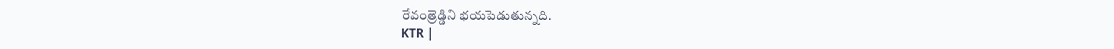రేవంత్రెడ్డిని భయపెడుతున్నది.
KTR |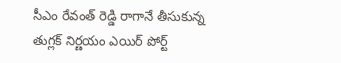సీఎం రేవంత్ రెడ్డి రాగానే తీసుకున్న తుగ్లక్ నిర్ణయం ఎయిర్ పోర్ట్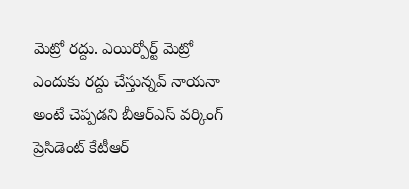మెట్రో రద్దు. ఎయిర్పోర్ట్ మెట్రో ఎందుకు రద్దు చేస్తున్నవ్ నాయనా అంటే చెప్పడని బీఆర్ఎస్ వర్కింగ్ ప్రెసిడెంట్ కేటీఆర్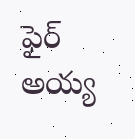ఫైర్ అయ్య